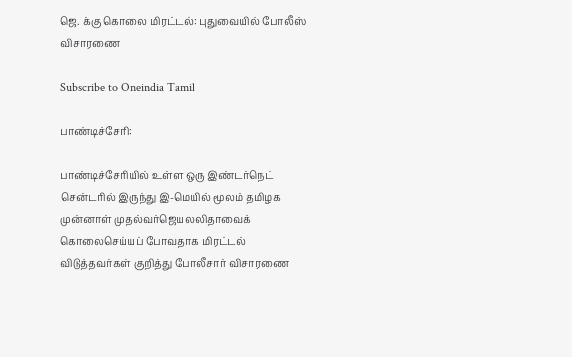ஜெ. க்கு கொலை மிரட்டல்: புதுவையில் போலீஸ் விசாரணை

Subscribe to Oneindia Tamil

பாண்டிச்சேரி:

பாண்டிச்சேரியில் உள்ள ஒரு இண்டர்நெட் சென்டரில் இருந்து இ-மெயில் மூலம் தமிழக முன்னாள் முதல்வர்ஜெயலலிதாவைக் கொலைசெய்யப் போவதாக மிரட்டல் விடுத்தவர்கள் குறித்து போலீசார் விசாரணை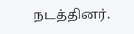நடத்தினர்.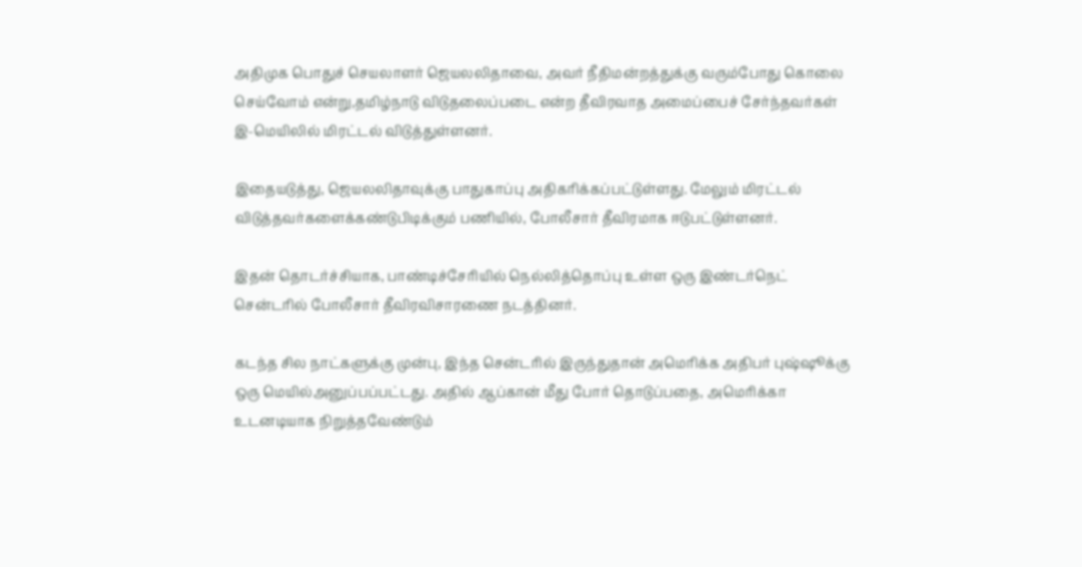அதிமுக பொதுச் செயலாளர் ஜெயலலிதாவை, அவர் நீதிமன்றத்துக்கு வரும்போது கொலை செய்வோம் என்று,தமிழ்நாடு விடுதலைப்படை என்ற தீவிரவாத அமைப்பைச் சேர்ந்தவர்கள் இ-மெயிலில் மிரட்டல் விடுத்துள்ளனர்.

இதையடுத்து, ஜெயலலிதாவுக்கு பாதுகாப்பு அதிகரிக்கப்பட்டுள்ளது. மேலும் மிரட்டல் விடுத்தவர்களைக்கண்டுபிடிக்கும் பணியில், போலீசார் தீவிரமாக ஈடுபட்டுள்ளனர்.

இதன் தொடர்ச்சியாக, பாண்டிச்சேரியில் நெல்லித்தொப்பு உள்ள ஒரு இண்டர்நெட் சென்டரில் போலீசார் தீவிரவிசாரணை நடத்தினர்.

கடந்த சில நாட்களுக்கு முன்பு, இந்த சென்டரில் இருந்துதான் அமெரிக்க அதிபர் புஷ்ஷூக்கு ஒரு மெயில்அனுப்பப்பட்டது. அதில் ஆப்கான் மீது போர் தொடுப்பதை, அமெரிக்கா உடனடியாக நிறுத்தவேண்டும்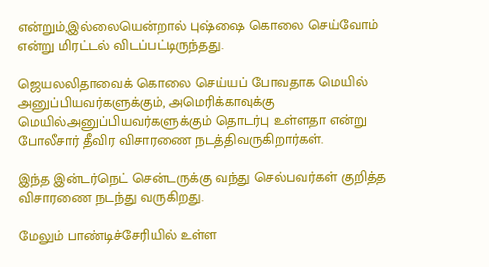என்றும்,இல்லையென்றால் புஷ்ஷை கொலை செய்வோம் என்று மிரட்டல் விடப்பட்டிருந்தது.

ஜெயலலிதாவைக் கொலை செய்யப் போவதாக மெயில் அனுப்பியவர்களுக்கும், அமெரிக்காவுக்கு மெயில்அனுப்பியவர்களுக்கும் தொடர்பு உள்ளதா என்று போலீசார் தீவிர விசாரணை நடத்திவருகிறார்கள்.

இந்த இன்டர்நெட் சென்டருக்கு வந்து செல்பவர்கள் குறித்த விசாரணை நடந்து வருகிறது.

மேலும் பாண்டிச்சேரியில் உள்ள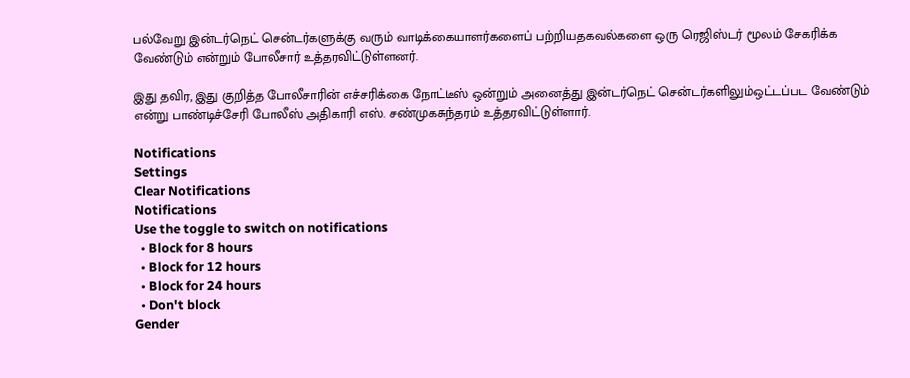பல்வேறு இன்டர்நெட் சென்டர்களுக்கு வரும் வாடிக்கையாளர்களைப் பற்றியதகவல்களை ஒரு ரெஜிஸ்டர் மூலம் சேகரிக்க வேண்டும் என்றும் போலீசார் உத்தரவிட்டுள்ளனர்.

இது தவிர, இது குறித்த போலீசாரின் எச்சரிக்கை நோட்டீஸ் ஒன்றும் அனைத்து இன்டர்நெட் சென்டர்களிலும்ஒட்டப்பட வேண்டும் என்று பாண்டிச்சேரி போலீஸ் அதிகாரி எஸ். சண்முகசுந்தரம் உத்தரவிட்டுள்ளார்.

Notifications
Settings
Clear Notifications
Notifications
Use the toggle to switch on notifications
  • Block for 8 hours
  • Block for 12 hours
  • Block for 24 hours
  • Don't block
Gender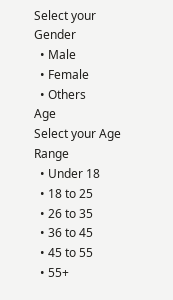Select your Gender
  • Male
  • Female
  • Others
Age
Select your Age Range
  • Under 18
  • 18 to 25
  • 26 to 35
  • 36 to 45
  • 45 to 55
  • 55+